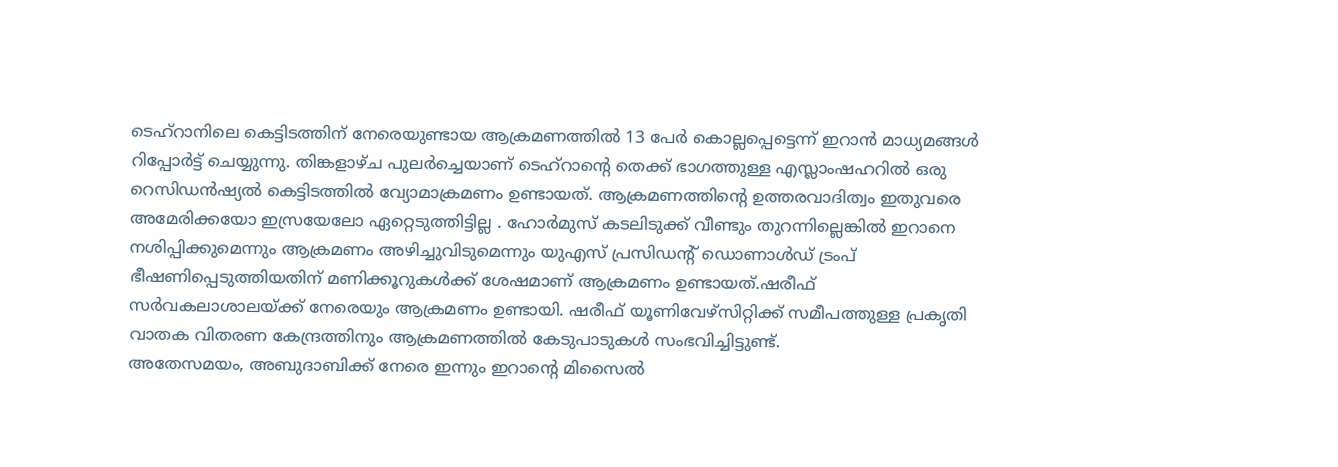ടെഹ്റാനിലെ കെട്ടിടത്തിന് നേരെയുണ്ടായ ആക്രമണത്തിൽ 13 പേർ കൊല്ലപ്പെട്ടെന്ന് ഇറാൻ മാധ്യമങ്ങൾ റിപ്പോർട്ട് ചെയ്യുന്നു. തിങ്കളാഴ്ച പുലർച്ചെയാണ് ടെഹ്റാന്റെ തെക്ക് ഭാഗത്തുള്ള എസ്ലാംഷഹറിൽ ഒരു റെസിഡൻഷ്യൽ കെട്ടിടത്തിൽ വ്യോമാക്രമണം ഉണ്ടായത്. ആക്രമണത്തിന്റെ ഉത്തരവാദിത്വം ഇതുവരെ അമേരിക്കയോ ഇസ്രയേലോ ഏറ്റെടുത്തിട്ടില്ല . ഹോർമുസ് കടലിടുക്ക് വീണ്ടും തുറന്നില്ലെങ്കിൽ ഇറാനെ നശിപ്പിക്കുമെന്നും ആക്രമണം അഴിച്ചുവിടുമെന്നും യുഎസ് പ്രസിഡന്റ് ഡൊണാൾഡ് ട്രംപ് ഭീഷണിപ്പെടുത്തിയതിന് മണിക്കൂറുകൾക്ക് ശേഷമാണ് ആക്രമണം ഉണ്ടായത്.ഷരീഫ് സർവകലാശാലയ്ക്ക് നേരെയും ആക്രമണം ഉണ്ടായി. ഷരീഫ് യൂണിവേഴ്സിറ്റിക്ക് സമീപത്തുള്ള പ്രകൃതി വാതക വിതരണ കേന്ദ്രത്തിനും ആക്രമണത്തിൽ കേടുപാടുകൾ സംഭവിച്ചിട്ടുണ്ട്.
അതേസമയം, അബുദാബിക്ക് നേരെ ഇന്നും ഇറാന്റെ മിസൈൽ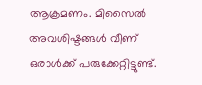ആക്രമണം. മിസൈൽ അവശിഷ്ടങ്ങൾ വീണ് ഒരാൾക്ക് പരുക്കേറ്റിട്ടുണ്ട്.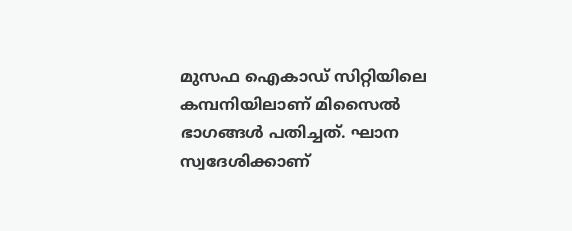മുസഫ ഐകാഡ് സിറ്റിയിലെ കമ്പനിയിലാണ് മിസൈൽ ഭാഗങ്ങൾ പതിച്ചത്. ഘാന സ്വദേശിക്കാണ്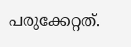പരുക്കേറ്റത്.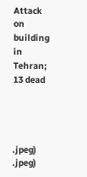Attack on building in Tehran; 13 dead




.jpeg)
.jpeg)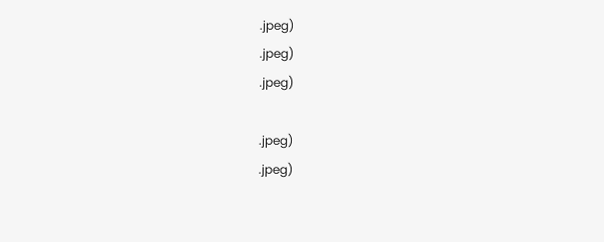.jpeg)
.jpeg)
.jpeg)

.jpeg)
.jpeg)